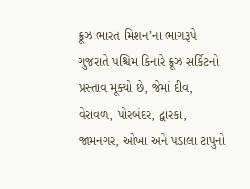ક્રૂઝ ભારત મિશન’ના ભાગરૂપે ગુજરાતે પશ્ચિમ કિનારે ક્રૂઝ સર્કિટનો પ્રસ્તાવ મૂક્યો છે, જેમાં દીવ, વેરાવળ, પોરબંદર, દ્વારકા, જામનગર, ઓખા અને પડાલા ટાપુનો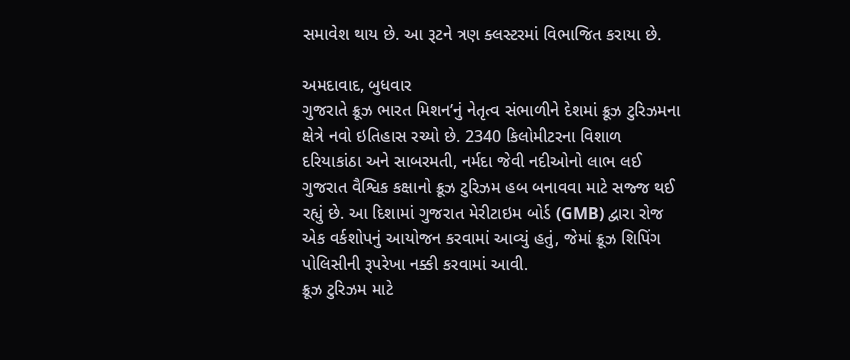સમાવેશ થાય છે. આ રૂટને ત્રણ ક્લસ્ટરમાં વિભાજિત કરાયા છે.

અમદાવાદ, બુધવાર
ગુજરાતે ક્રૂઝ ભારત મિશન’નું નેતૃત્વ સંભાળીને દેશમાં ક્રૂઝ ટુરિઝમના ક્ષેત્રે નવો ઇતિહાસ રચ્યો છે. 2340 કિલોમીટરના વિશાળ દરિયાકાંઠા અને સાબરમતી, નર્મદા જેવી નદીઓનો લાભ લઈ ગુજરાત વૈશ્વિક કક્ષાનો ક્રૂઝ ટુરિઝમ હબ બનાવવા માટે સજ્જ થઈ રહ્યું છે. આ દિશામાં ગુજરાત મેરીટાઇમ બોર્ડ (GMB) દ્વારા રોજ એક વર્કશોપનું આયોજન કરવામાં આવ્યું હતું, જેમાં ક્રૂઝ શિપિંગ પોલિસીની રૂપરેખા નક્કી કરવામાં આવી.
ક્રૂઝ ટુરિઝમ માટે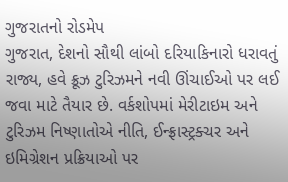ગુજરાતનો રોડમેપ
ગુજરાત, દેશનો સૌથી લાંબો દરિયાકિનારો ધરાવતું રાજ્ય, હવે ક્રૂઝ ટુરિઝમને નવી ઊંચાઈઓ પર લઈ જવા માટે તૈયાર છે. વર્કશોપમાં મેરીટાઇમ અને ટુરિઝમ નિષ્ણાતોએ નીતિ, ઈન્ફ્રાસ્ટ્રક્ચર અને ઇમિગ્રેશન પ્રક્રિયાઓ પર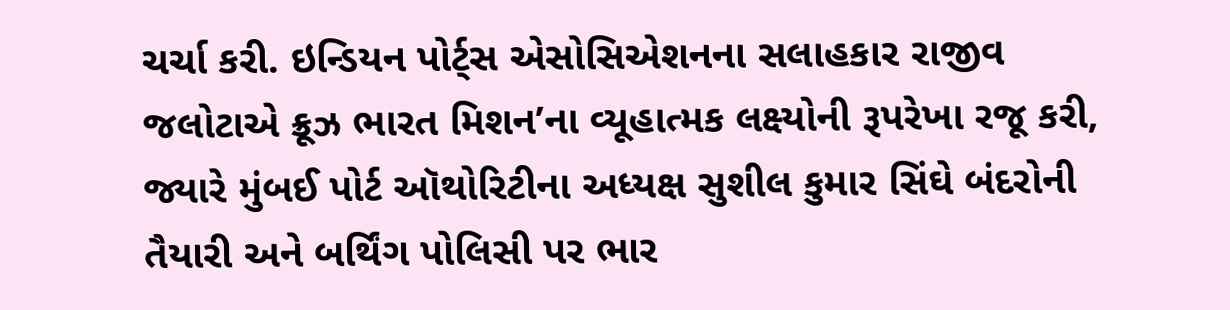ચર્ચા કરી. ઇન્ડિયન પોર્ટ્સ એસોસિએશનના સલાહકાર રાજીવ જલોટાએ ક્રૂઝ ભારત મિશન’ના વ્યૂહાત્મક લક્ષ્યોની રૂપરેખા રજૂ કરી, જ્યારે મુંબઈ પોર્ટ ઑથોરિટીના અધ્યક્ષ સુશીલ કુમાર સિંઘે બંદરોની તૈયારી અને બર્થિંગ પોલિસી પર ભાર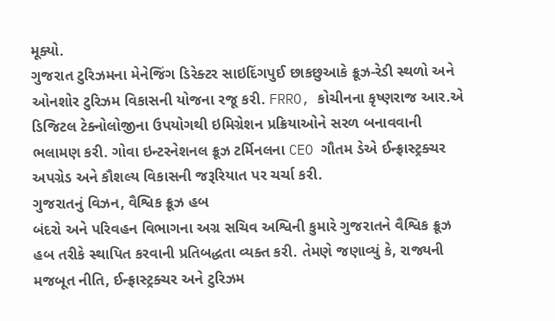મૂક્યો.
ગુજરાત ટુરિઝમના મેનેજિંગ ડિરેક્ટર સાઇદિંગપુઈ છાકછુઆકે ક્રૂઝ-રેડી સ્થળો અને ઓનશોર ટુરિઝમ વિકાસની યોજના રજૂ કરી. FRRO, કોચીનના કૃષ્ણરાજ આર.એ ડિજિટલ ટેક્નોલોજીના ઉપયોગથી ઇમિગ્રેશન પ્રક્રિયાઓને સરળ બનાવવાની ભલામણ કરી. ગોવા ઇન્ટરનેશનલ ક્રૂઝ ટર્મિનલના CEO ગૌતમ ડેએ ઈન્ફ્રાસ્ટ્રક્ચર અપગ્રેડ અને કૌશલ્ય વિકાસની જરૂરિયાત પર ચર્ચા કરી.
ગુજરાતનું વિઝન, વૈશ્વિક ક્રૂઝ હબ
બંદરો અને પરિવહન વિભાગના અગ્ર સચિવ અશ્વિની કુમારે ગુજરાતને વૈશ્વિક ક્રૂઝ હબ તરીકે સ્થાપિત કરવાની પ્રતિબદ્ધતા વ્યક્ત કરી. તેમણે જણાવ્યું કે, રાજ્યની મજબૂત નીતિ, ઈન્ફ્રાસ્ટ્રક્ચર અને ટુરિઝમ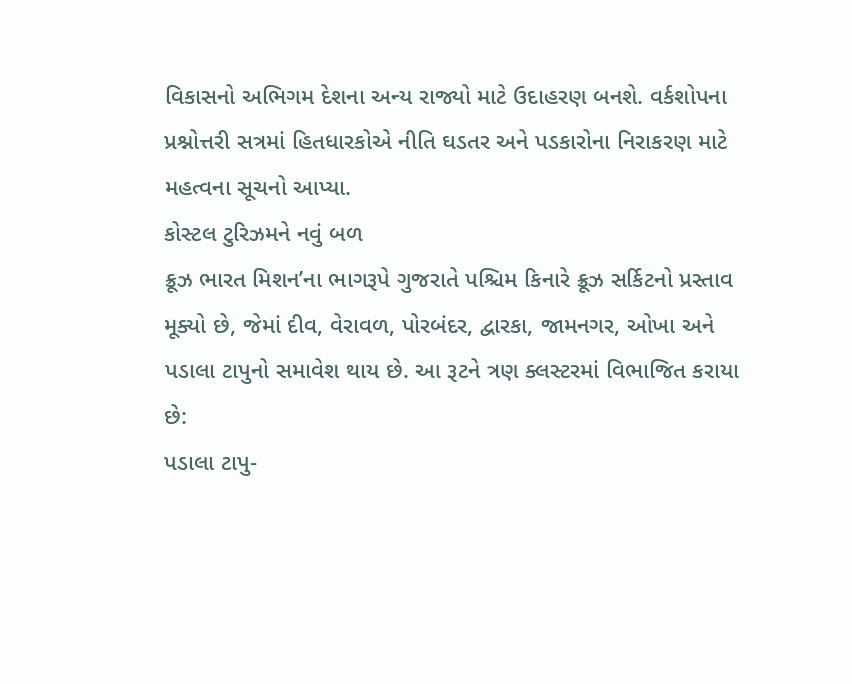વિકાસનો અભિગમ દેશના અન્ય રાજ્યો માટે ઉદાહરણ બનશે. વર્કશોપના પ્રશ્નોત્તરી સત્રમાં હિતધારકોએ નીતિ ઘડતર અને પડકારોના નિરાકરણ માટે મહત્વના સૂચનો આપ્યા.
કોસ્ટલ ટુરિઝમને નવું બળ
ક્રૂઝ ભારત મિશન’ના ભાગરૂપે ગુજરાતે પશ્ચિમ કિનારે ક્રૂઝ સર્કિટનો પ્રસ્તાવ મૂક્યો છે, જેમાં દીવ, વેરાવળ, પોરબંદર, દ્વારકા, જામનગર, ઓખા અને પડાલા ટાપુનો સમાવેશ થાય છે. આ રૂટને ત્રણ ક્લસ્ટરમાં વિભાજિત કરાયા છે:
પડાલા ટાપુ-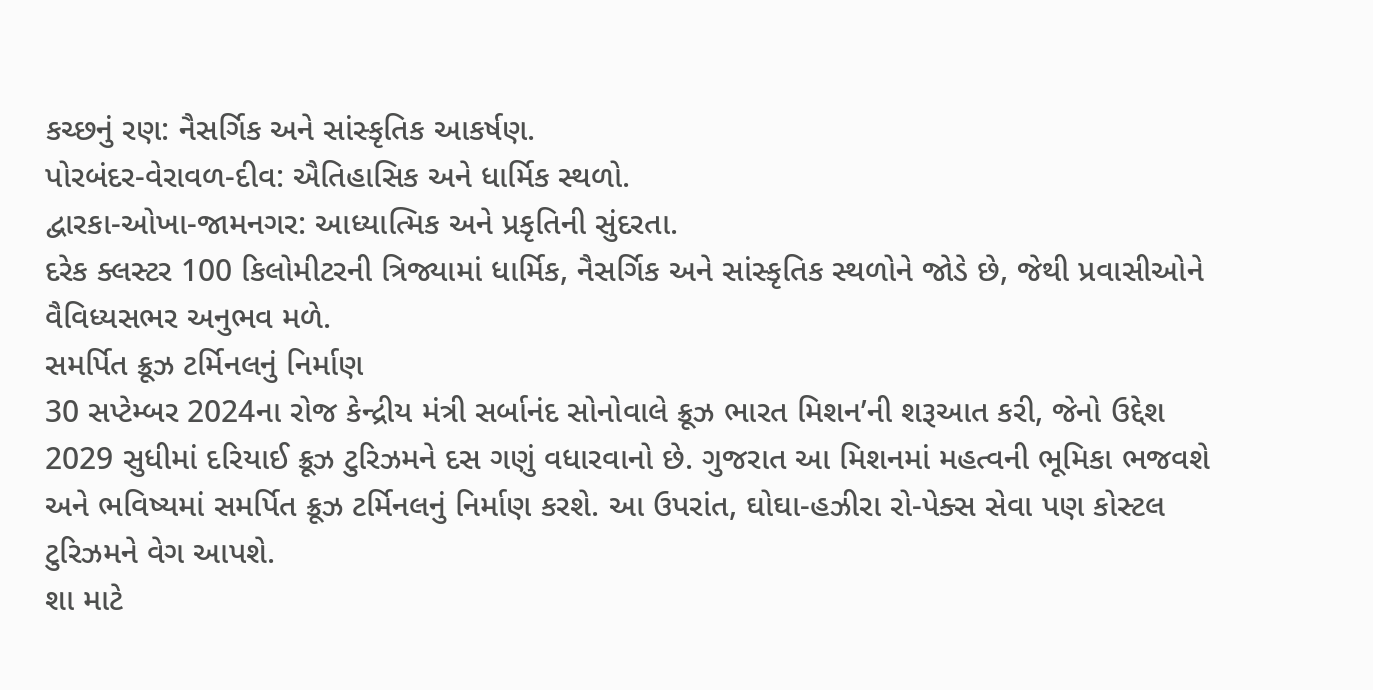કચ્છનું રણ: નૈસર્ગિક અને સાંસ્કૃતિક આકર્ષણ.
પોરબંદર-વેરાવળ-દીવ: ઐતિહાસિક અને ધાર્મિક સ્થળો.
દ્વારકા-ઓખા-જામનગર: આધ્યાત્મિક અને પ્રકૃતિની સુંદરતા.
દરેક ક્લસ્ટર 100 કિલોમીટરની ત્રિજ્યામાં ધાર્મિક, નૈસર્ગિક અને સાંસ્કૃતિક સ્થળોને જોડે છે, જેથી પ્રવાસીઓને વૈવિધ્યસભર અનુભવ મળે.
સમર્પિત ક્રૂઝ ટર્મિનલનું નિર્માણ
30 સપ્ટેમ્બર 2024ના રોજ કેન્દ્રીય મંત્રી સર્બાનંદ સોનોવાલે ક્રૂઝ ભારત મિશન’ની શરૂઆત કરી, જેનો ઉદ્દેશ 2029 સુધીમાં દરિયાઈ ક્રૂઝ ટુરિઝમને દસ ગણું વધારવાનો છે. ગુજરાત આ મિશનમાં મહત્વની ભૂમિકા ભજવશે અને ભવિષ્યમાં સમર્પિત ક્રૂઝ ટર્મિનલનું નિર્માણ કરશે. આ ઉપરાંત, ઘોઘા-હઝીરા રો-પેક્સ સેવા પણ કોસ્ટલ ટુરિઝમને વેગ આપશે.
શા માટે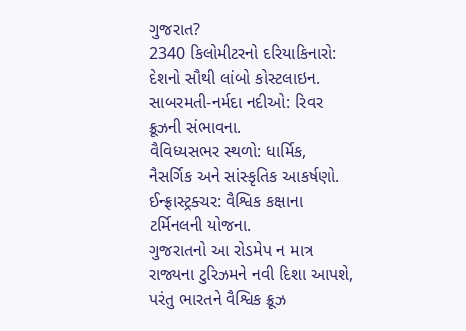ગુજરાત?
2340 કિલોમીટરનો દરિયાકિનારો: દેશનો સૌથી લાંબો કોસ્ટલાઇન.
સાબરમતી-નર્મદા નદીઓ: રિવર ક્રૂઝની સંભાવના.
વૈવિધ્યસભર સ્થળો: ધાર્મિક, નૈસર્ગિક અને સાંસ્કૃતિક આકર્ષણો.
ઈન્ફ્રાસ્ટ્રક્ચર: વૈશ્વિક કક્ષાના ટર્મિનલની યોજના.
ગુજરાતનો આ રોડમેપ ન માત્ર રાજ્યના ટુરિઝમને નવી દિશા આપશે, પરંતુ ભારતને વૈશ્વિક ક્રૂઝ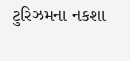ટુરિઝમના નકશા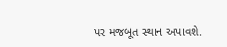પર મજબૂત સ્થાન અપાવશે.